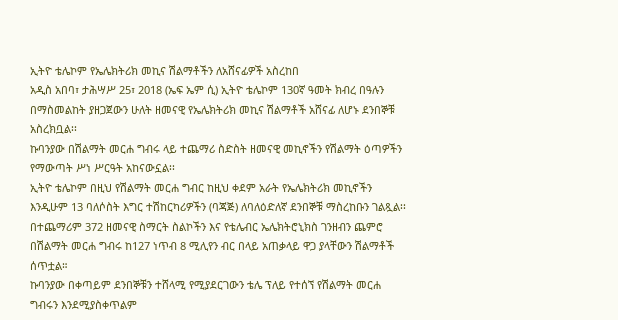ኢትዮ ቴሌኮም የኤሌክትሪክ መኪና ሽልማቶችን ለአሸናፊዎች አስረከበ
አዲስ አበባ፣ ታሕሣሥ 25፣ 2018 (ኤፍ ኤም ሲ) ኢትዮ ቴሌኮም 130ኛ ዓመት ክብረ በዓሉን በማስመልከት ያዘጋጀውን ሁለት ዘመናዊ የኤሌክትሪክ መኪና ሽልማቶች አሸናፊ ለሆኑ ደንበኞቹ አስረክቧል፡፡
ኩባንያው በሽልማት መርሐ ግብሩ ላይ ተጨማሪ ስድስት ዘመናዊ መኪኖችን የሽልማት ዕጣዎችን የማውጣት ሥነ ሥርዓት አከናውኗል፡፡
ኢትዮ ቴሌኮም በዚህ የሽልማት መርሐ ግብር ከዚህ ቀደም አራት የኤሌክትሪክ መኪኖችን እንዲሁም 13 ባለሶስት እግር ተሽከርካሪዎችን (ባጃጅ) ለባለዕድለኛ ደንበኞቹ ማስረከቡን ገልጿል፡፡
በተጨማሪም 372 ዘመናዊ ስማርት ስልኮችን እና የቴሌብር ኤሌክትሮኒክስ ገንዘብን ጨምሮ በሽልማት መርሐ ግብሩ ከ127 ነጥብ 8 ሚሊየን ብር በላይ አጠቃላይ ዋጋ ያላቸውን ሽልማቶች ሰጥቷል።
ኩባንያው በቀጣይም ደንበኞቹን ተሸላሚ የሚያደርገውን ቴሌ ፕለይ የተሰኘ የሽልማት መርሐ ግብሩን እንደሚያስቀጥልም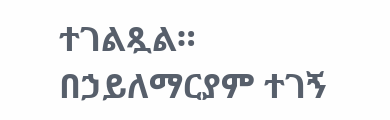ተገልጿል።
በኃይለማርያም ተገኝ